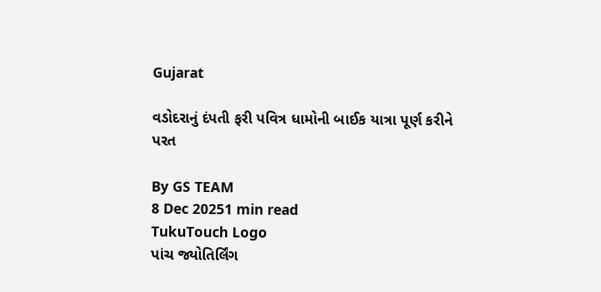Gujarat

વડોદરાનું દંપતી ફરી પવિત્ર ધામોની બાઈક યાત્રા પૂર્ણ કરીને પરત

By GS TEAM
8 Dec 20251 min read
TukuTouch Logo
પાંચ જ્યોતિર્લિંગ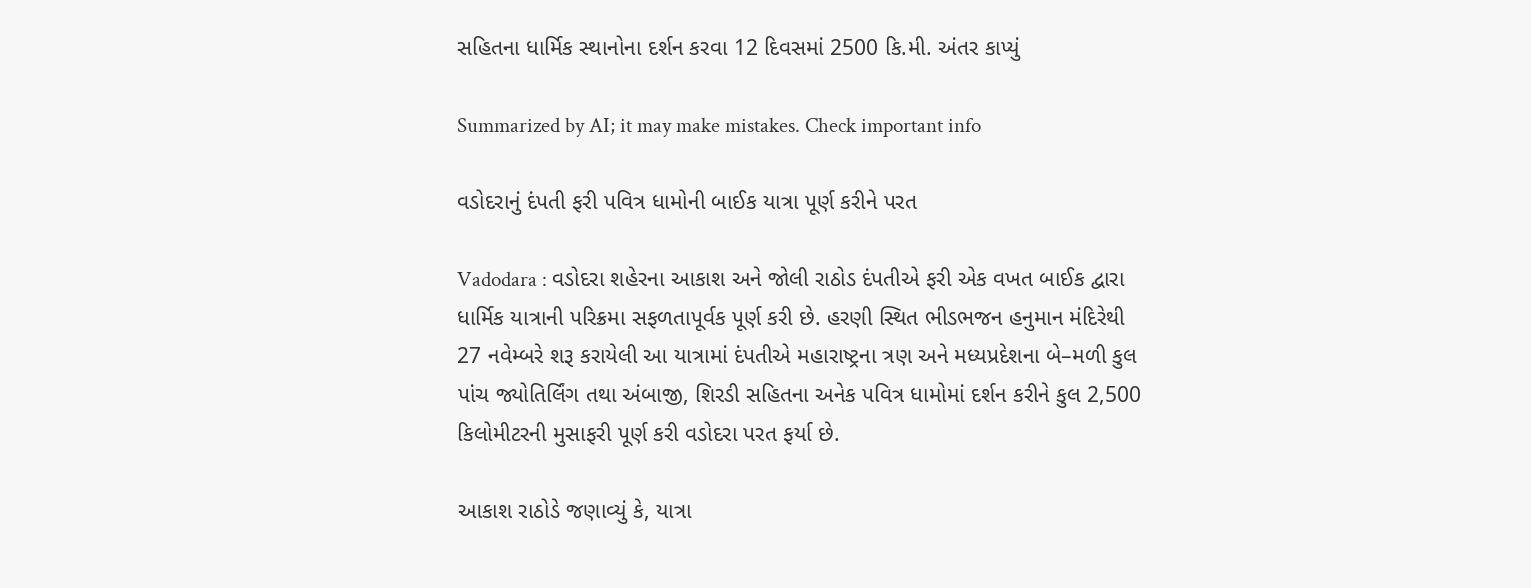સહિતના ધાર્મિક સ્થાનોના દર્શન કરવા 12 દિવસમાં 2500 કિ.મી. અંતર કાપ્યું

Summarized by AI; it may make mistakes. Check important info

વડોદરાનું દંપતી ફરી પવિત્ર ધામોની બાઈક યાત્રા પૂર્ણ કરીને પરત

Vadodara : વડોદરા શહેરના આકાશ અને જોલી રાઠોડ દંપતીએ ફરી એક વખત બાઈક દ્વારા ધાર્મિક યાત્રાની પરિક્રમા સફળતાપૂર્વક પૂર્ણ કરી છે. હરણી સ્થિત ભીડભજન હનુમાન મંદિરેથી 27 નવેમ્બરે શરૂ કરાયેલી આ યાત્રામાં દંપતીએ મહારાષ્ટ્રના ત્રણ અને મધ્યપ્રદેશના બે–મળી કુલ પાંચ જ્યોતિર્લિંગ તથા અંબાજી, શિરડી સહિતના અનેક પવિત્ર ધામોમાં દર્શન કરીને કુલ 2,500 કિલોમીટરની મુસાફરી પૂર્ણ કરી વડોદરા પરત ફર્યા છે.

આકાશ રાઠોડે જણાવ્યું કે, યાત્રા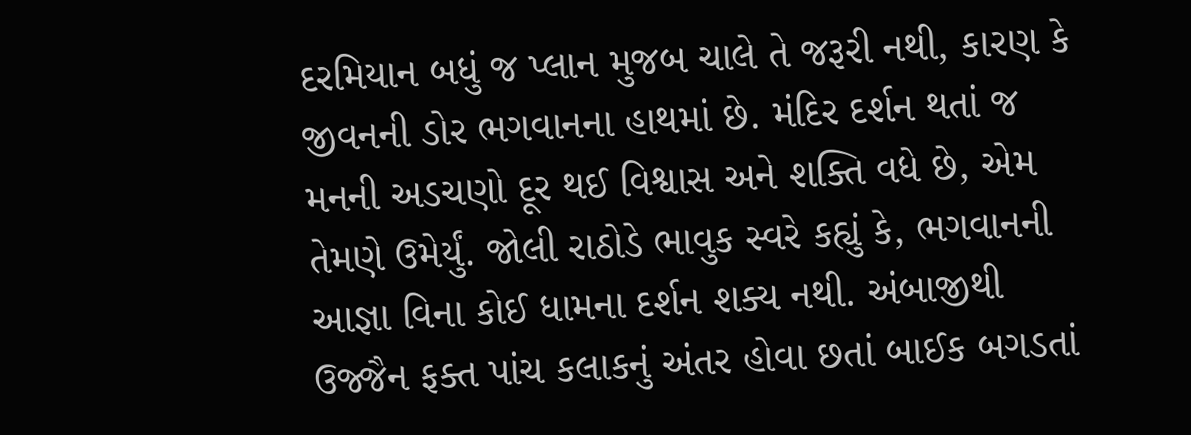દરમિયાન બધું જ પ્લાન મુજબ ચાલે તે જરૂરી નથી, કારણ કે જીવનની ડોર ભગવાનના હાથમાં છે. મંદિર દર્શન થતાં જ મનની અડચણો દૂર થઈ વિશ્વાસ અને શક્તિ વધે છે, એમ તેમણે ઉમેર્યું. જોલી રાઠોડે ભાવુક સ્વરે કહ્યું કે, ભગવાનની આજ્ઞા વિના કોઈ ધામના દર્શન શક્ય નથી. અંબાજીથી ઉજ્જૈન ફક્ત પાંચ કલાકનું અંતર હોવા છતાં બાઈક બગડતાં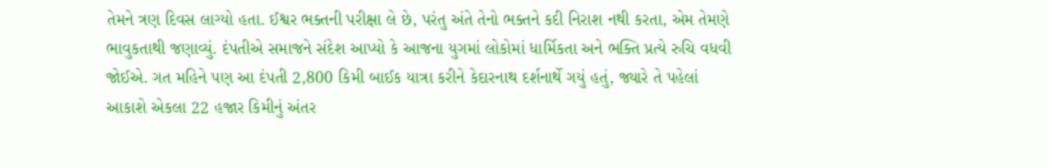તેમને ત્રણ દિવસ લાગ્યો હતા. ઈશ્વર ભક્તની પરીક્ષા લે છે, પરંતુ અંતે તેનો ભક્તને કદી નિરાશ નથી કરતા, એમ તેમણે ભાવુકતાથી જણાવ્યું. દંપતીએ સમાજને સંદેશ આપ્યો કે આજના યુગમાં લોકોમાં ધાર્મિકતા અને ભક્તિ પ્રત્યે રુચિ વધવી જોઈએ. ગત મહિને પણ આ દંપતી 2,800 કિમી બાઈક યાત્રા કરીને કેદારનાથ દર્શનાર્થે ગયું હતું, જ્યારે તે પહેલાં આકાશે એકલા 22 હજાર કિમીનું અંતર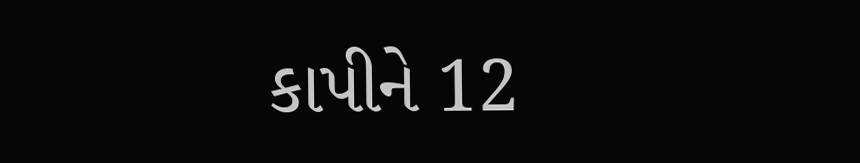કાપીને 12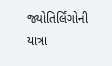જ્યોતિર્લિંગોની યાત્રા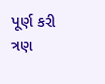પૂર્ણ કરી ત્રણ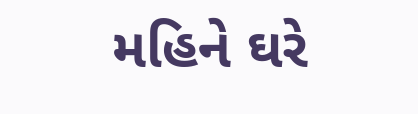મહિને ઘરે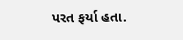પરત ફર્યા હતા.